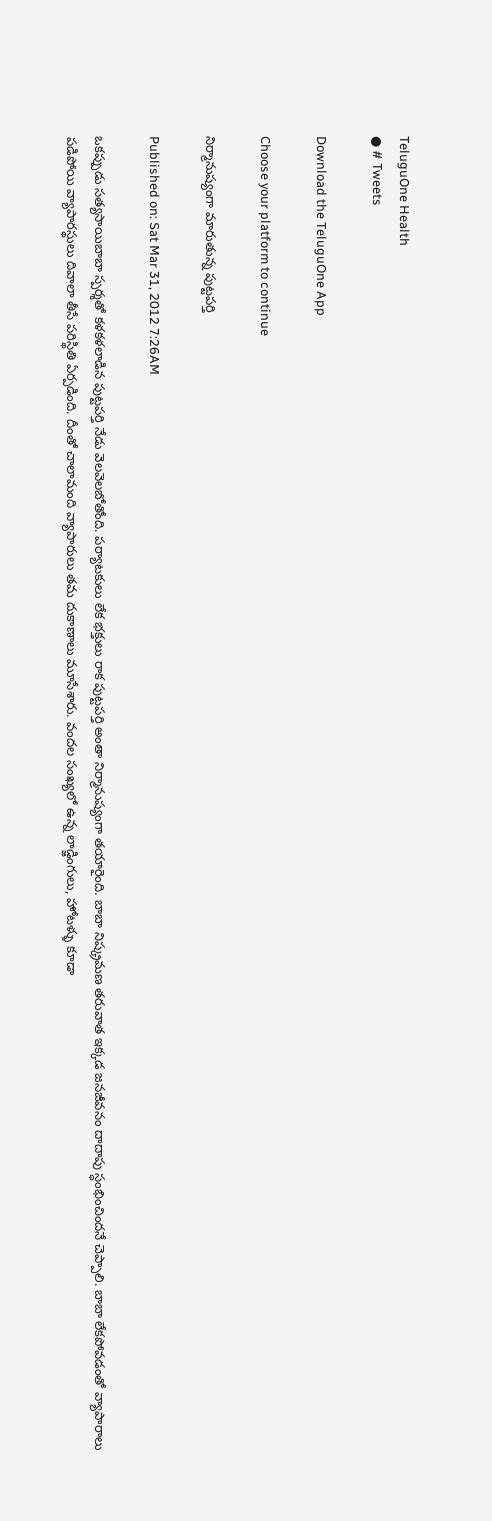TeluguOne Health
● # Tweets

Download the TeluguOne App

Choose your platform to continue

నిర్మానుష్యంగా మారుతున్న పుట్టపర్తి

Published on: Sat Mar 31, 2012 7:26AM

ఒకప్పుడు సత్యసాయిబాబా స్పర్శతో కళకళలాడిన పుట్టపర్తి నేడు వెలవెలబోతోంది. పర్యాటకులు లేక భక్తులు రాక పుట్టపర్తి అంతా నిర్మానుష్యంగా తయారైంది. బాబా నిష్క్రమణ తరువాత ఇక్కడ జనజీవనం దాదాపు స్ధంభించిందనే చెప్పాలి. బాబా లేకపోవడంతో వ్యాపారాలు పడిపోయి వ్యాపారస్థులు దివాలా తీసే పరిస్థితి ఏర్పడింది. దీంతో చాలామంది వ్యాపారులు తమ దుకాణాలు మూసేశారు. వందల సంఖ్యలో ఉన్న లాడ్జింగులు, హోటళ్ళు కూడా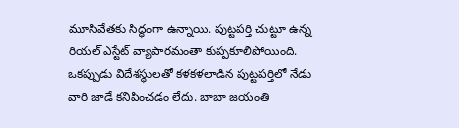మూసివేతకు సిద్ధంగా ఉన్నాయి. పుట్టపర్తి చుట్టూ ఉన్న రియల్ ఎస్టేట్ వ్యాపారమంతా కుప్పకూలిపోయింది. ఒకప్పుడు విదేశస్థులతో కళకళలాడిన పుట్టపర్తిలో నేడు వారి జాడే కనిపించడం లేదు. బాబా జయంతి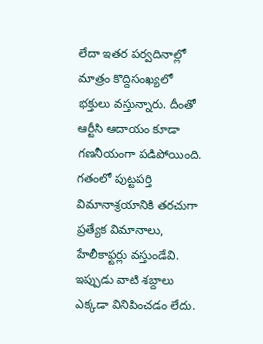లేదా ఇతర పర్వదినాల్లో మాత్రం కొద్దిసంఖ్యలో భక్తులు వస్తున్నారు. దీంతో ఆర్టీసి ఆదాయం కూడా గణనీయంగా పడిపోయింది. గతంలో పుట్టపర్తి విమానాశ్రయానికి తరచుగా ప్రత్యేక విమానాలు, హేలీకాఫ్టర్లు వస్తుండేవి. ఇప్పుడు వాటి శబ్దాలు ఎక్కడా వినిపించడం లేదు.